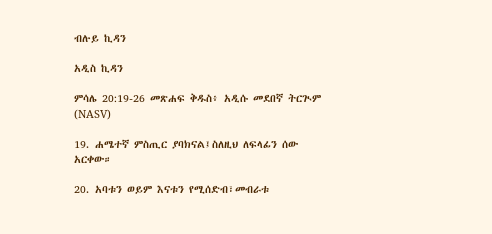ብሉይ ኪዳን

አዲስ ኪዳን

ምሳሌ 20:19-26 መጽሐፍ ቅዱስ፥ አዲሱ መደበኛ ትርጒም (NASV)

19. ሐሜተኛ ምስጢር ያባክናል፤ስለዚህ ለፍላፊን ሰው አርቀው።

20. አባቱን ወይም እናቱን የሚሰድብ፣መብራቱ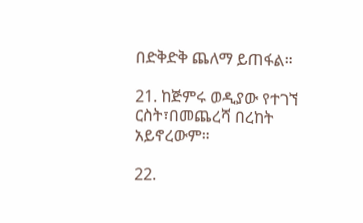በድቅድቅ ጨለማ ይጠፋል።

21. ከጅምሩ ወዲያው የተገኘ ርስት፣በመጨረሻ በረከት አይኖረውም።

22.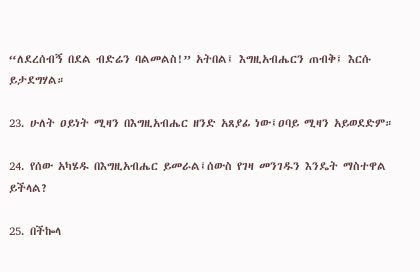“ለደረሰብኝ በደል ብድሬን ባልመልስ!” አትበል፤ እግዚአብሔርን ጠብቅ፤ እርሱ ይታደግሃል።

23. ሁለት ዐይነት ሚዛን በእግዚአብሔር ዘንድ አጸያፊ ነው፤ዐባይ ሚዛን አይወደድም።

24. የሰው አካሄዱ በእግዚአብሔር ይመራል፤ሰውስ የገዛ መንገዱን እንዴት ማስተዋል ይችላል?

25. በችኰላ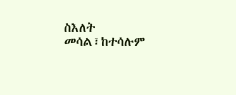ስእለት መሳል፣ከተሳሉም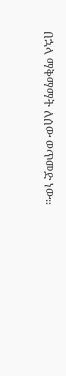በኋላ ማቅማማት ለሰው ወጥመድ ነው።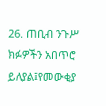26. ጠቢብ ንጉሥ ክፉዎችን አበጥሮ ይለያል፤የመውቂያ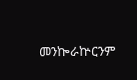መንኰራኵርንም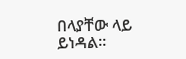በላያቸው ላይ ይነዳል።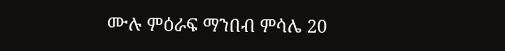ሙሉ ምዕራፍ ማንበብ ምሳሌ 20